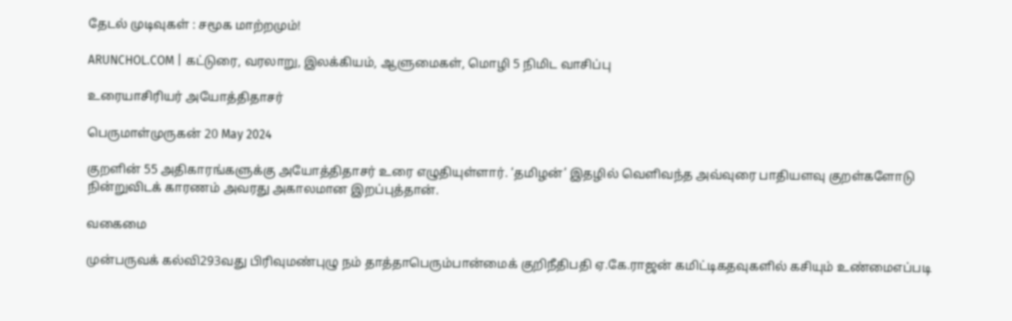தேடல் முடிவுகள் : சமூக மாற்றமும்!

ARUNCHOL.COM | கட்டுரை, வரலாறு, இலக்கியம், ஆளுமைகள், மொழி 5 நிமிட வாசிப்பு

உரையாசிரியர் அயோத்திதாசர்

பெருமாள்முருகன் 20 May 2024

குறளின் 55 அதிகாரங்களுக்கு அயோத்திதாசர் உரை எழுதியுள்ளார். ‘தமிழன்’ இதழில் வெளிவந்த அவ்வுரை பாதியளவு குறள்களோடு நின்றுவிடக் காரணம் அவரது அகாலமான இறப்புத்தான்.

வகைமை

முன்பருவக் கல்வி293வது பிரிவுமண்புழு நம் தாத்தாபெரும்பான்மைக் குறிநீதிபதி ஏ.கே.ராஜன் கமிட்டிகதவுகளில் கசியும் உண்மைஎப்படி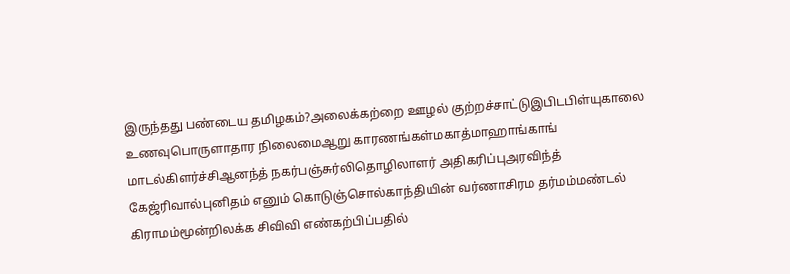இருந்தது பண்டைய தமிழகம்?அலைக்கற்றை ஊழல் குற்றச்சாட்டுஇபிடபிள்யுகாலை உணவுபொருளாதார நிலைமைஆறு காரணங்கள்மகாத்மாஹாங்காங் மாடல்கிளர்ச்சிஆனந்த் நகர்பஞ்சுர்லிதொழிலாளர் அதிகரிப்புஅரவிந்த் கேஜ்ரிவால்புனிதம் எனும் கொடுஞ்சொல்காந்தியின் வர்ணாசிரம தர்மம்மண்டல் கிராமம்மூன்றிலக்க சிவிவி எண்கற்பிப்பதில்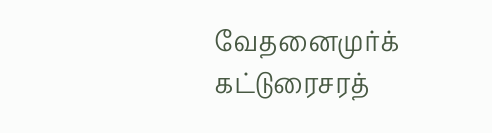வேதனைமுர்க் கட்டுரைசரத்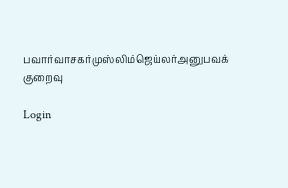பவார்வாசகர்முஸ்லிம்ஜெய்லர்அனுபவக் குறைவு

Login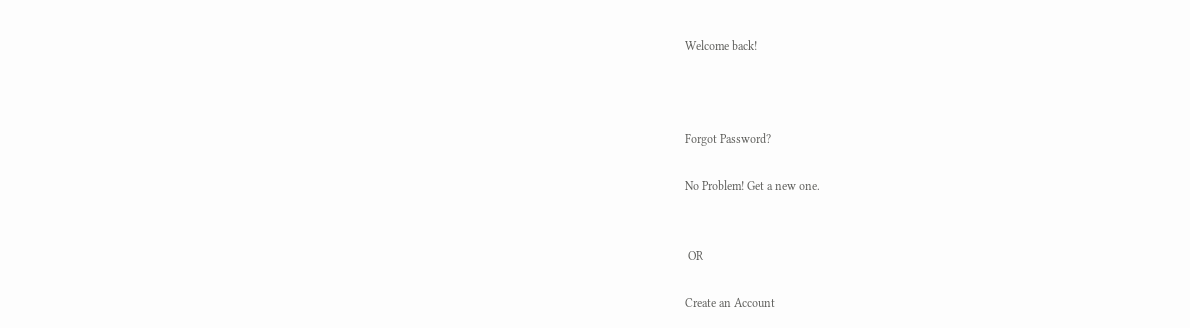Welcome back!



Forgot Password?

No Problem! Get a new one.


 OR

Create an Account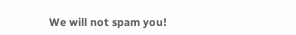We will not spam you!